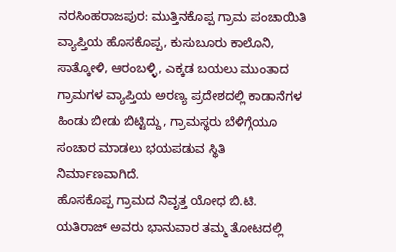ನರಸಿಂಹರಾಜಪುರ: ಮುತ್ತಿನಕೊಪ್ಪ ಗ್ರಾಮ ಪಂಚಾಯಿತಿ ವ್ಯಾಪ್ತಿಯ ಹೊಸಕೊಪ್ಪ, ಕುಸುಬೂರು ಕಾಲೊನಿ, ಸಾತ್ಕೋಳಿ, ಆರಂಬಳ್ಳಿ, ಎಕ್ಕಡ ಬಯಲು ಮುಂತಾದ ಗ್ರಾಮಗಳ ವ್ಯಾಪ್ತಿಯ ಅರಣ್ಯ ಪ್ರದೇಶದಲ್ಲಿ ಕಾಡಾನೆಗಳ ಹಿಂಡು ಬೀಡು ಬಿಟ್ಟಿದ್ದು, ಗ್ರಾಮಸ್ಥರು ಬೆಳಿಗ್ಗೆಯೂ ಸಂಚಾರ ಮಾಡಲು ಭಯಪಡುವ ಸ್ಥಿತಿ ನಿರ್ಮಾಣವಾಗಿದೆ.
ಹೊಸಕೊಪ್ಪ ಗ್ರಾಮದ ನಿವೃತ್ತ ಯೋಧ ಬಿ.ಟಿ. ಯತಿರಾಜ್ ಅವರು ಭಾನುವಾರ ತಮ್ಮ ತೋಟದಲ್ಲಿ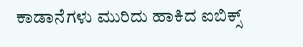ಕಾಡಾನೆಗಳು ಮುರಿದು ಹಾಕಿದ ಐಬಿಕ್ಸ್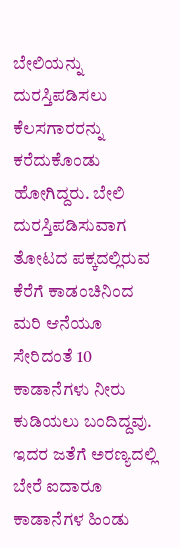ಬೇಲಿಯನ್ನು ದುರಸ್ತಿಪಡಿಸಲು ಕೆಲಸಗಾರರನ್ನು ಕರೆದುಕೊಂಡು ಹೋಗಿದ್ದರು. ಬೇಲಿ ದುರಸ್ತಿಪಡಿಸುವಾಗ ತೋಟದ ಪಕ್ಕದಲ್ಲಿರುವ ಕೆರೆಗೆ ಕಾಡಂಚಿನಿಂದ ಮರಿ ಆನೆಯೂ ಸೇರಿದಂತೆ 10 ಕಾಡಾನೆಗಳು ನೀರು ಕುಡಿಯಲು ಬಂದಿದ್ದವು. ಇದರ ಜತೆಗೆ ಅರಣ್ಯದಲ್ಲಿ ಬೇರೆ ಐದಾರೂ ಕಾಡಾನೆಗಳ ಹಿಂಡು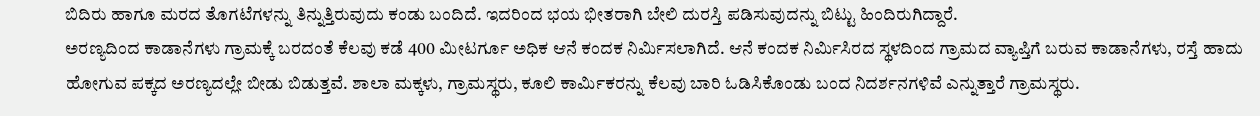ಬಿದಿರು ಹಾಗೂ ಮರದ ತೊಗಟೆಗಳನ್ನು ತಿನ್ನುತ್ತಿರುವುದು ಕಂಡು ಬಂದಿದೆ. ಇದರಿಂದ ಭಯ ಭೀತರಾಗಿ ಬೇಲಿ ದುರಸ್ತಿ ಪಡಿಸುವುದನ್ನು ಬಿಟ್ಟು ಹಿಂದಿರುಗಿದ್ದಾರೆ.
ಅರಣ್ಯದಿಂದ ಕಾಡಾನೆಗಳು ಗ್ರಾಮಕ್ಕೆ ಬರದಂತೆ ಕೆಲವು ಕಡೆ 400 ಮೀಟರ್ಗೂ ಅಧಿಕ ಆನೆ ಕಂದಕ ನಿರ್ಮಿಸಲಾಗಿದೆ. ಆನೆ ಕಂದಕ ನಿರ್ಮಿಸಿರದ ಸ್ಥಳದಿಂದ ಗ್ರಾಮದ ವ್ಯಾಪ್ತಿಗೆ ಬರುವ ಕಾಡಾನೆಗಳು, ರಸ್ತೆ ಹಾದು ಹೋಗುವ ಪಕ್ಕದ ಅರಣ್ಯದಲ್ಲೇ ಬೀಡು ಬಿಡುತ್ತವೆ. ಶಾಲಾ ಮಕ್ಕಳು, ಗ್ರಾಮಸ್ಥರು, ಕೂಲಿ ಕಾರ್ಮಿಕರನ್ನು ಕೆಲವು ಬಾರಿ ಓಡಿಸಿಕೊಂಡು ಬಂದ ನಿದರ್ಶನಗಳಿವೆ ಎನ್ನುತ್ತಾರೆ ಗ್ರಾಮಸ್ಥರು.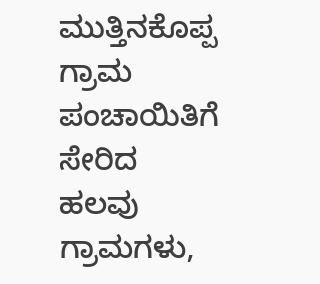ಮುತ್ತಿನಕೊಪ್ಪ ಗ್ರಾಮ ಪಂಚಾಯಿತಿಗೆ ಸೇರಿದ ಹಲವು ಗ್ರಾಮಗಳು,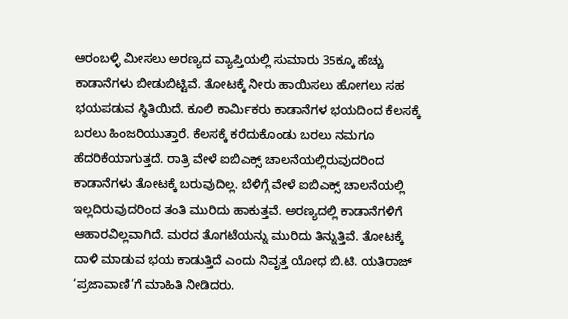ಆರಂಬಳ್ಳಿ ಮೀಸಲು ಅರಣ್ಯದ ವ್ಯಾಪ್ತಿಯಲ್ಲಿ ಸುಮಾರು 35ಕ್ಕೂ ಹೆಚ್ಚು ಕಾಡಾನೆಗಳು ಬೀಡುಬಿಟ್ಟಿವೆ. ತೋಟಕ್ಕೆ ನೀರು ಹಾಯಿಸಲು ಹೋಗಲು ಸಹ ಭಯಪಡುವ ಸ್ಥಿತಿಯಿದೆ. ಕೂಲಿ ಕಾರ್ಮಿಕರು ಕಾಡಾನೆಗಳ ಭಯದಿಂದ ಕೆಲಸಕ್ಕೆ ಬರಲು ಹಿಂಜರಿಯುತ್ತಾರೆ. ಕೆಲಸಕ್ಕೆ ಕರೆದುಕೊಂಡು ಬರಲು ನಮಗೂ ಹೆದರಿಕೆಯಾಗುತ್ತದೆ. ರಾತ್ರಿ ವೇಳೆ ಐಬಿಎಕ್ಸ್ ಚಾಲನೆಯಲ್ಲಿರುವುದರಿಂದ ಕಾಡಾನೆಗಳು ತೋಟಕ್ಕೆ ಬರುವುದಿಲ್ಲ. ಬೆಳಿಗ್ಗೆ ವೇಳೆ ಐಬಿಎಕ್ಸ್ ಚಾಲನೆಯಲ್ಲಿ ಇಲ್ಲದಿರುವುದರಿಂದ ತಂತಿ ಮುರಿದು ಹಾಕುತ್ತವೆ. ಅರಣ್ಯದಲ್ಲಿ ಕಾಡಾನೆಗಳಿಗೆ ಆಹಾರವಿಲ್ಲವಾಗಿದೆ. ಮರದ ತೊಗಟೆಯನ್ನು ಮುರಿದು ತಿನ್ನುತ್ತಿವೆ. ತೋಟಕ್ಕೆ ದಾಳಿ ಮಾಡುವ ಭಯ ಕಾಡುತ್ತಿದೆ ಎಂದು ನಿವೃತ್ತ ಯೋಧ ಬಿ.ಟಿ. ಯತಿರಾಜ್ ‘ಪ್ರಜಾವಾಣಿ’ಗೆ ಮಾಹಿತಿ ನೀಡಿದರು.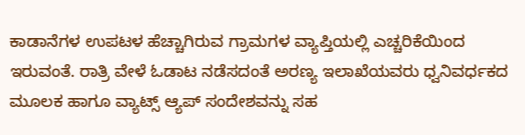ಕಾಡಾನೆಗಳ ಉಪಟಳ ಹೆಚ್ಚಾಗಿರುವ ಗ್ರಾಮಗಳ ವ್ಯಾಪ್ತಿಯಲ್ಲಿ ಎಚ್ಚರಿಕೆಯಿಂದ ಇರುವಂತೆ. ರಾತ್ರಿ ವೇಳೆ ಓಡಾಟ ನಡೆಸದಂತೆ ಅರಣ್ಯ ಇಲಾಖೆಯವರು ಧ್ವನಿವರ್ಧಕದ ಮೂಲಕ ಹಾಗೂ ವ್ಯಾಟ್ಸ್ ಆ್ಯಪ್ ಸಂದೇಶವನ್ನು ಸಹ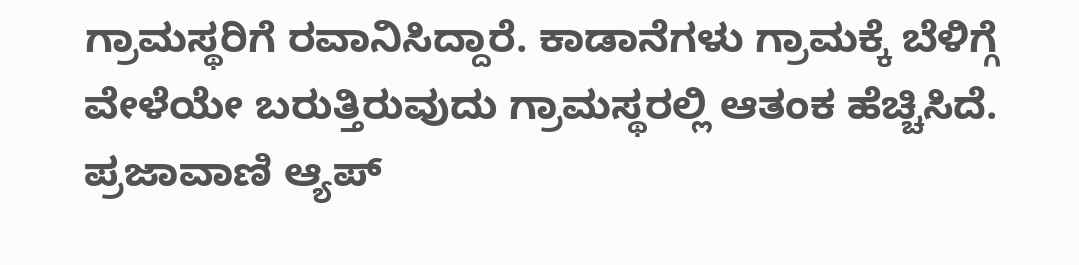ಗ್ರಾಮಸ್ಥರಿಗೆ ರವಾನಿಸಿದ್ದಾರೆ. ಕಾಡಾನೆಗಳು ಗ್ರಾಮಕ್ಕೆ ಬೆಳಿಗ್ಗೆ ವೇಳೆಯೇ ಬರುತ್ತಿರುವುದು ಗ್ರಾಮಸ್ಥರಲ್ಲಿ ಆತಂಕ ಹೆಚ್ಚಿಸಿದೆ.
ಪ್ರಜಾವಾಣಿ ಆ್ಯಪ್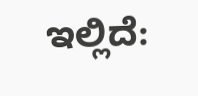ಇಲ್ಲಿದೆ: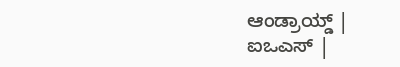ಆಂಡ್ರಾಯ್ಡ್ | ಐಒಎಸ್ |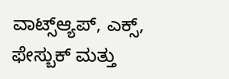ವಾಟ್ಸ್ಆ್ಯಪ್, ಎಕ್ಸ್, ಫೇಸ್ಬುಕ್ ಮತ್ತು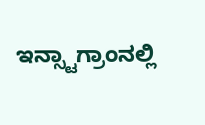ಇನ್ಸ್ಟಾಗ್ರಾಂನಲ್ಲಿ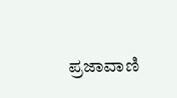ಪ್ರಜಾವಾಣಿ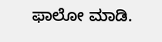ಫಾಲೋ ಮಾಡಿ.